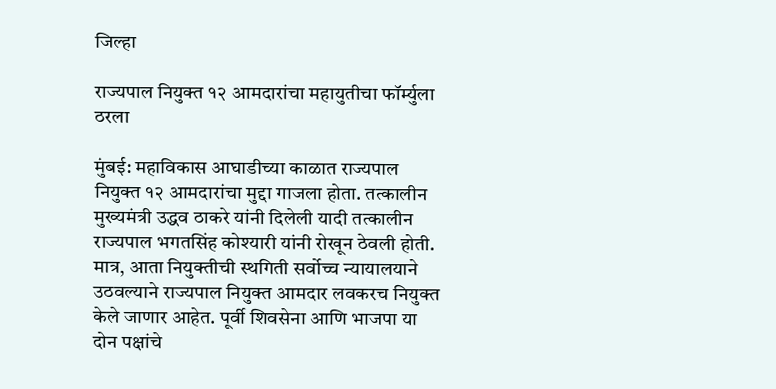जिल्हा

राज्यपाल नियुक्त १२ आमदारांचा महायुतीचा फॉर्म्युला ठरला

मुंबई: महाविकास आघाडीच्या काळात राज्यपाल नियुक्त १२ आमदारांचा मुद्दा गाजला होता. तत्कालीन मुख्यमंत्री उद्धव ठाकरे यांनी दिलेली यादी तत्कालीन राज्यपाल भगतसिंह कोश्यारी यांनी रोखून ठेवली होती. मात्र, आता नियुक्तीची स्थगिती सर्वोच्च न्यायालयाने उठवल्याने राज्यपाल नियुक्त आमदार लवकरच नियुक्त केले जाणार आहेत. पूर्वी शिवसेना आणि भाजपा या दोन पक्षांचे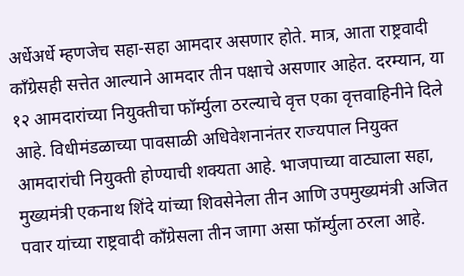अर्धेअर्धे म्हणजेच सहा-सहा आमदार असणार होते. मात्र, आता राष्ट्रवादी कॉंग्रेसही सत्तेत आल्याने आमदार तीन पक्षाचे असणार आहेत. दरम्यान, या १२ आमदारांच्या नियुक्तीचा फॉर्म्युला ठरल्याचे वृत्त एका वृत्तवाहिनीने दिले आहे. विधीमंडळाच्या पावसाळी अधिवेशनानंतर राज्यपाल नियुक्त आमदारांची नियुक्ती होण्याची शक्यता आहे. भाजपाच्या वाट्याला सहा, मुख्यमंत्री एकनाथ शिंदे यांच्या शिवसेनेला तीन आणि उपमुख्यमंत्री अजित पवार यांच्या राष्ट्रवादी काँग्रेसला तीन जागा असा फॉर्म्युला ठरला आहे.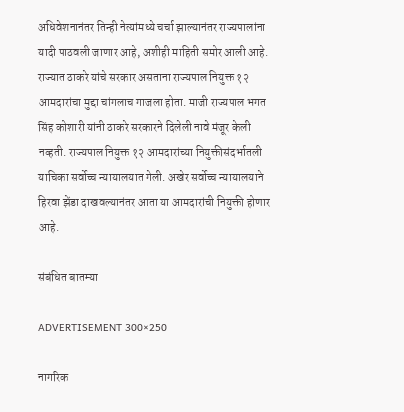अधिवेशनानंतर तिन्ही नेत्यांमध्ये चर्चा झाल्यानंतर राज्यपालांना यादी पाठवली जाणार आहे, अशीही माहिती समोर आली आहे. राज्यात ठाकरे यांचे सरकार असताना राज्यपाल नियुक्त १२ आमदारांचा मुद्दा चांगलाच गाजला होता. माजी राज्यपाल भगत सिंह कोशारी यांनी ठाकरे सरकारने दिलेली नावे मंजूर केली नव्हती. राज्यपाल नियुक्त १२ आमदारांच्या नियुक्तीसंदर्भातली याचिका सर्वोच्च न्यायालयात गेली. अखेर सर्वोच्च न्यायालयाने हिरवा झेंडा दाखवल्यानंतर आता या आमदारांची नियुक्ती होणार आहे.

संबंधित बातम्या

ADVERTISEMENT 300×250

नागरिक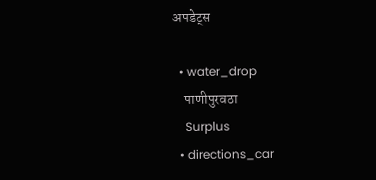अपडेट्स

  • water_drop
    पाणीपुरवठा
    Surplus
  • directions_car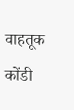वाहतूक कोंडी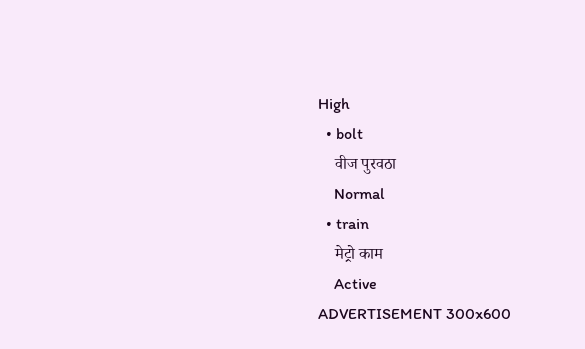High
  • bolt
    वीज पुरवठा
    Normal
  • train
    मेट्रो काम
    Active
ADVERTISEMENT 300x600